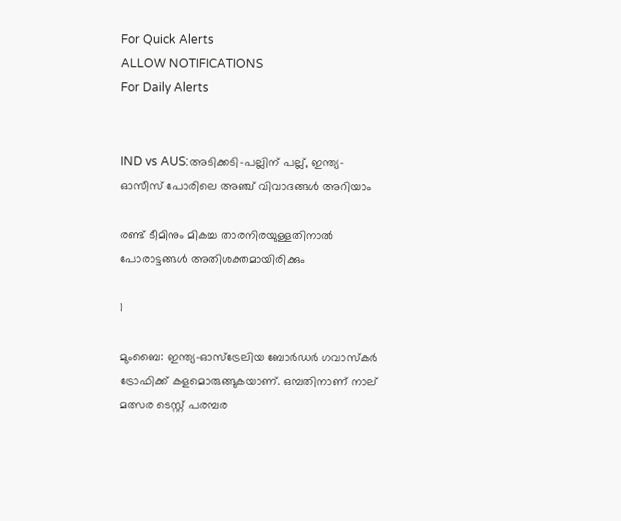For Quick Alerts
ALLOW NOTIFICATIONS
For Daily Alerts


IND vs AUS:അടിക്കടി-പല്ലിന് പല്ല്, ഇന്ത്യ-ഓസീസ് പോരിലെ അഞ്ച് വിവാദങ്ങള്‍ അറിയാം

രണ്ട് ടീമിനും മികച്ച താരനിരയുള്ളതിനാല്‍ പോരാട്ടങ്ങള്‍ അതിശക്തമായിരിക്കും

1

മുംബൈ: ഇന്ത്യ-ഓസ്‌ട്രേലിയ ബോര്‍ഡര്‍ ഗവാസ്‌കര്‍ ട്രോഫിക്ക് കളമൊരുങ്ങുകയാണ്. ഒമ്പതിനാണ് നാല് മത്സര ടെസ്റ്റ് പരമ്പര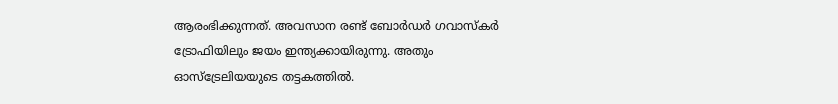ആരംഭിക്കുന്നത്. അവസാന രണ്ട് ബോര്‍ഡര്‍ ഗവാസ്‌കര്‍ ട്രോഫിയിലും ജയം ഇന്ത്യക്കായിരുന്നു. അതും ഓസ്‌ട്രേലിയയുടെ തട്ടകത്തില്‍.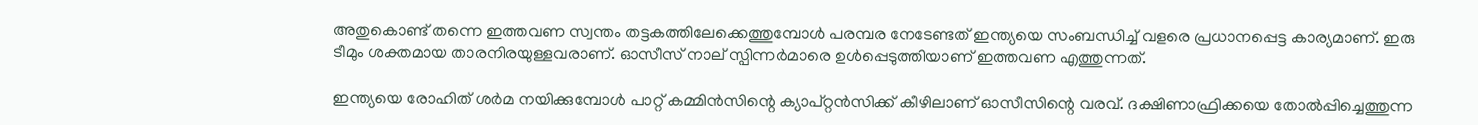അതുകൊണ്ട് തന്നെ ഇത്തവണ സ്വന്തം തട്ടകത്തിലേക്കെത്തുമ്പോള്‍ പരമ്പര നേടേണ്ടത് ഇന്ത്യയെ സംബന്ധിച്ച് വളരെ പ്രധാനപ്പെട്ട കാര്യമാണ്. ഇരു ടീമും ശക്തമായ താരനിരയുള്ളവരാണ്. ഓസീസ് നാല് സ്പിന്നര്‍മാരെ ഉള്‍പ്പെടുത്തിയാണ് ഇത്തവണ എത്തുന്നത്.

ഇന്ത്യയെ രോഹിത് ശര്‍മ നയിക്കുമ്പോള്‍ പാറ്റ് കമ്മിന്‍സിന്റെ ക്യാപ്റ്റന്‍സിക്ക് കീഴിലാണ് ഓസീസിന്റെ വരവ്. ദക്ഷിണാഫ്രിക്കയെ തോല്‍പ്പിച്ചെത്തുന്ന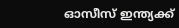ഓസീസ് ഇന്ത്യക്ക്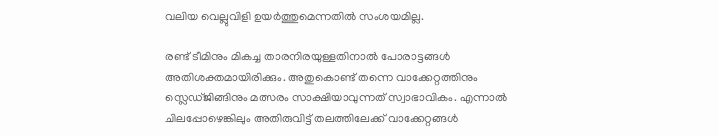വലിയ വെല്ലുവിളി ഉയര്‍ത്തുമെന്നതില്‍ സംശയമില്ല.

രണ്ട് ടീമിനും മികച്ച താരനിരയുള്ളതിനാല്‍ പോരാട്ടങ്ങള്‍ അതിശക്തമായിരിക്കും. അതുകൊണ്ട് തന്നെ വാക്കേറ്റത്തിനും സ്ലെഡ്ജിങ്ങിനും മത്സരം സാക്ഷിയാവുന്നത് സ്വാഭാവികം. എന്നാല്‍ ചിലപ്പോഴെങ്കിലും അതിരുവിട്ട് തലത്തിലേക്ക് വാക്കേറ്റങ്ങള്‍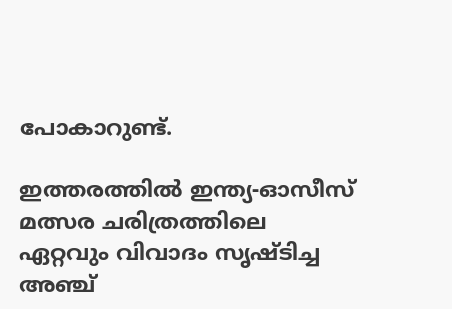പോകാറുണ്ട്.

ഇത്തരത്തില്‍ ഇന്ത്യ-ഓസീസ് മത്സര ചരിത്രത്തിലെ ഏറ്റവും വിവാദം സൃഷ്ടിച്ച അഞ്ച്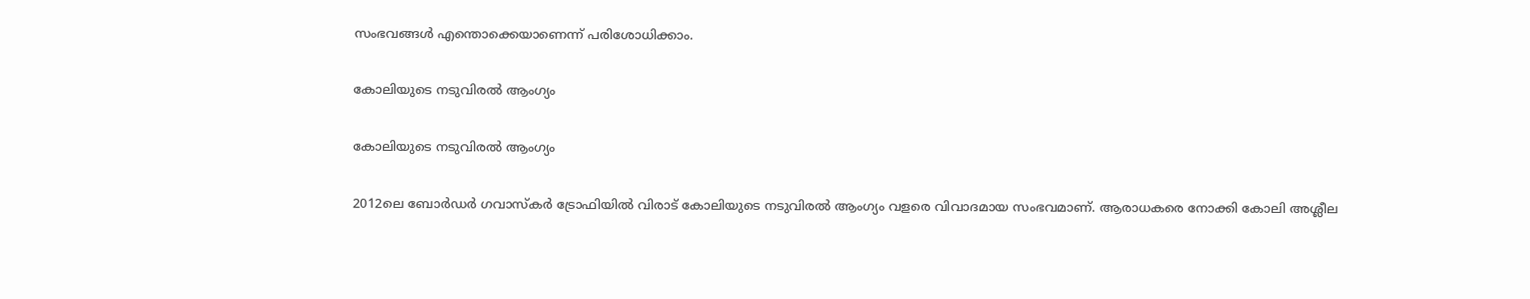സംഭവങ്ങള്‍ എന്തൊക്കെയാണെന്ന് പരിശോധിക്കാം.

കോലിയുടെ നടുവിരല്‍ ആംഗ്യം

കോലിയുടെ നടുവിരല്‍ ആംഗ്യം

2012ലെ ബോര്‍ഡര്‍ ഗവാസ്‌കര്‍ ട്രോഫിയില്‍ വിരാട് കോലിയുടെ നടുവിരല്‍ ആംഗ്യം വളരെ വിവാദമായ സംഭവമാണ്. ആരാധകരെ നോക്കി കോലി അശ്ലീല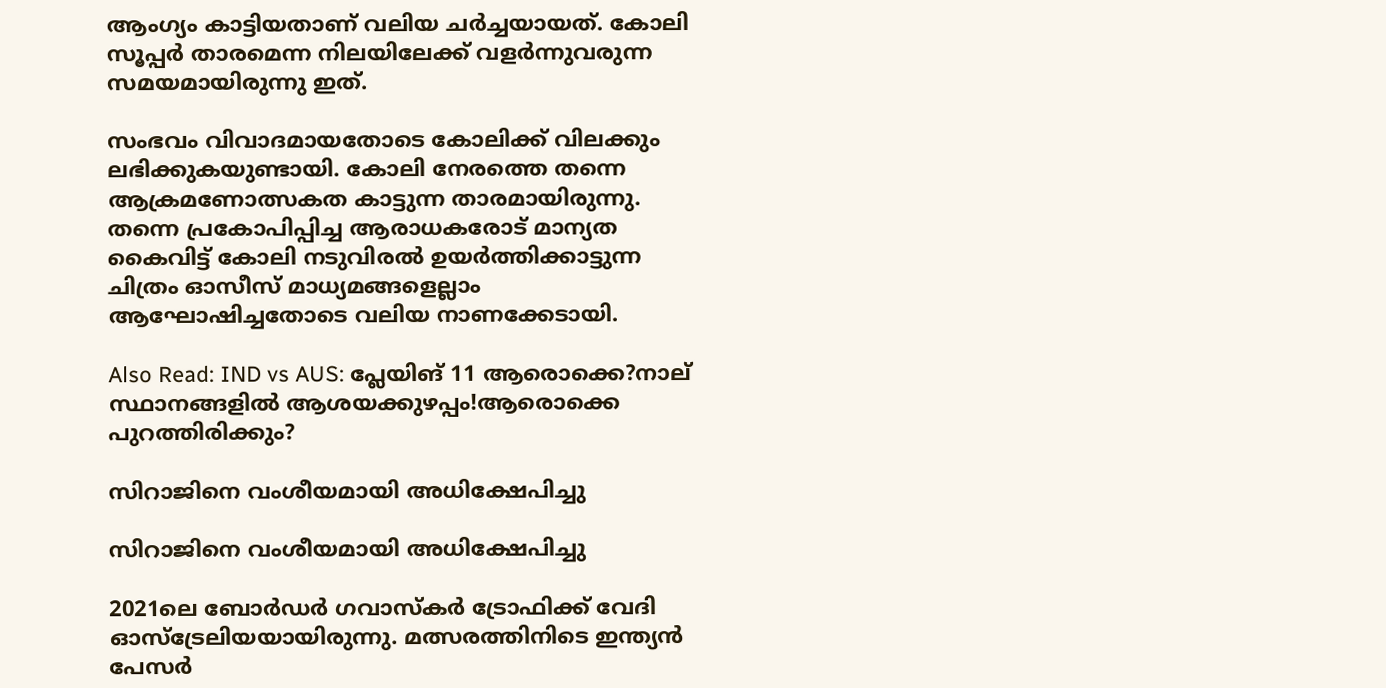ആംഗ്യം കാട്ടിയതാണ് വലിയ ചര്‍ച്ചയായത്. കോലി സൂപ്പര്‍ താരമെന്ന നിലയിലേക്ക് വളര്‍ന്നുവരുന്ന സമയമായിരുന്നു ഇത്.

സംഭവം വിവാദമായതോടെ കോലിക്ക് വിലക്കും ലഭിക്കുകയുണ്ടായി. കോലി നേരത്തെ തന്നെ ആക്രമണോത്സകത കാട്ടുന്ന താരമായിരുന്നു. തന്നെ പ്രകോപിപ്പിച്ച ആരാധകരോട് മാന്യത കൈവിട്ട് കോലി നടുവിരല്‍ ഉയര്‍ത്തിക്കാട്ടുന്ന ചിത്രം ഓസീസ് മാധ്യമങ്ങളെല്ലാം ആഘോഷിച്ചതോടെ വലിയ നാണക്കേടായി.

Also Read: IND vs AUS: പ്ലേയിങ് 11 ആരൊക്കെ?നാല് സ്ഥാനങ്ങളില്‍ ആശയക്കുഴപ്പം!ആരൊക്കെ പുറത്തിരിക്കും?

സിറാജിനെ വംശീയമായി അധിക്ഷേപിച്ചു

സിറാജിനെ വംശീയമായി അധിക്ഷേപിച്ചു

2021ലെ ബോര്‍ഡര്‍ ഗവാസ്‌കര്‍ ട്രോഫിക്ക് വേദി ഓസ്‌ട്രേലിയയായിരുന്നു. മത്സരത്തിനിടെ ഇന്ത്യന്‍ പേസര്‍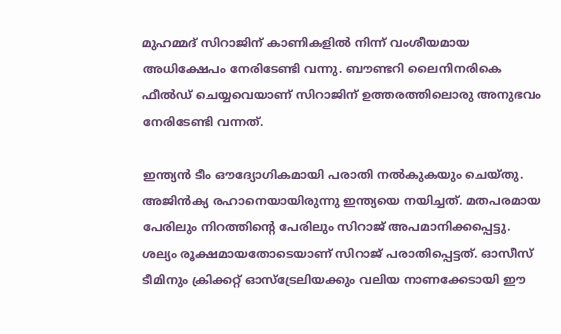മുഹമ്മദ് സിറാജിന് കാണികളില്‍ നിന്ന് വംശീയമായ അധിക്ഷേപം നേരിടേണ്ടി വന്നു. ബൗണ്ടറി ലൈനിനരികെ ഫീല്‍ഡ് ചെയ്യവെയാണ് സിറാജിന് ഉത്തരത്തിലൊരു അനുഭവം നേരിടേണ്ടി വന്നത്.

ഇന്ത്യന്‍ ടീം ഔദ്യോഗികമായി പരാതി നല്‍കുകയും ചെയ്തു. അജിന്‍ക്യ രഹാനെയായിരുന്നു ഇന്ത്യയെ നയിച്ചത്. മതപരമായ പേരിലും നിറത്തിന്റെ പേരിലും സിറാജ് അപമാനിക്കപ്പെട്ടു. ശല്യം രൂക്ഷമായതോടെയാണ് സിറാജ് പരാതിപ്പെട്ടത്. ഓസീസ് ടീമിനും ക്രിക്കറ്റ് ഓസ്‌ട്രേലിയക്കും വലിയ നാണക്കേടായി ഈ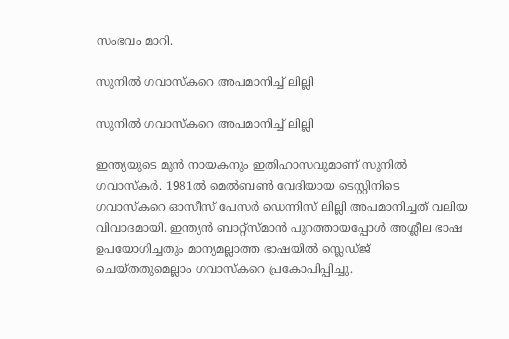സംഭവം മാറി.

സുനില്‍ ഗവാസ്‌കറെ അപമാനിച്ച് ലില്ലി

സുനില്‍ ഗവാസ്‌കറെ അപമാനിച്ച് ലില്ലി

ഇന്ത്യയുടെ മുന്‍ നായകനും ഇതിഹാസവുമാണ് സുനില്‍ ഗവാസ്‌കര്‍. 1981ല്‍ മെല്‍ബണ്‍ വേദിയായ ടെസ്റ്റിനിടെ ഗവാസ്‌കറെ ഓസീസ് പേസര്‍ ഡെന്നിസ് ലില്ലി അപമാനിച്ചത് വലിയ വിവാദമായി. ഇന്ത്യന്‍ ബാറ്റ്‌സ്മാന്‍ പുറത്തായപ്പോള്‍ അശ്ലീല ഭാഷ ഉപയോഗിച്ചതും മാന്യമല്ലാത്ത ഭാഷയില്‍ സ്ലെഡ്ജ് ചെയ്തതുമെല്ലാം ഗവാസ്‌കറെ പ്രകോപിപ്പിച്ചു.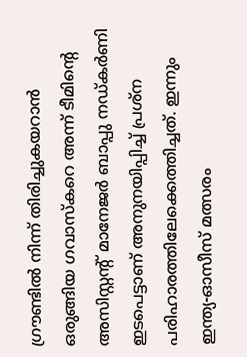ഗ്രൗണ്ടില്‍ നിന്ന് തിരിച്ചുകയറാന്‍ ഒരുങ്ങിയ ഗവാസ്‌കറെ അന്ന് ടീമിന്റെ അസിസ്റ്റന്റ് മാനേജര്‍ ബാപ്പു നഡ്കര്‍ണി ഇടപെട്ടാണ് അനുനയിപ്പിച്ച് പ്രശ്‌ന പരിഹാരത്തിലേക്കെത്തിച്ചത്. ഇന്നും ഇന്ത്യ-ഓസീസ് മത്സരം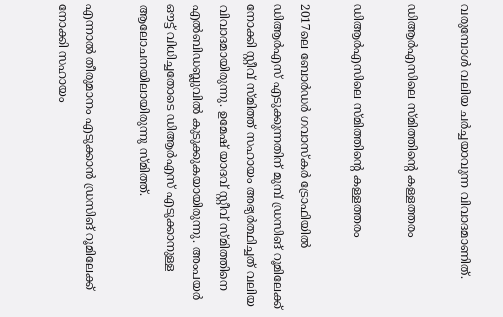വരുമ്പോള്‍ വലിയ ചര്‍ച്ചയാവുന്ന വിവാദമാണിത്.

ഡിആര്‍എസിലെ സ്മിത്തിന്റെ കള്ളത്തരം

ഡിആര്‍എസിലെ സ്മിത്തിന്റെ കള്ളത്തരം

2017ലെ ബോര്‍ഡര്‍ ഗവാസ്‌കര്‍ ട്രോഫിയില്‍ ഡിആര്‍എസ് എടുക്കുന്നതിന് മുമ്പ് ഡ്രസിങ് റൂമിലേക്ക് നോക്കി സ്റ്റീവ് സ്മിത്ത് സഹായം അഭ്യര്‍ത്ഥിച്ചത് വലിയ വിവാദമായിരുന്നു. ഉമേഷ് യാദവ് സ്റ്റീവ് സ്മിത്തിനെ എല്‍ബിഡബ്ലുവില്‍ കുടുക്കുകയായിരുന്നു. അംപയര്‍ ഔട്ട് വിധിച്ചതോടെ ഡിആര്‍എസ് എടുക്കാനുള്ള ആലോചനയിലായിരുന്നു സ്മിത്ത്.

എന്നാല്‍ തീരുമാനം എടുക്കാന്‍ ഡ്രസിങ് റൂമിലേക്ക് നോക്കി സഹായം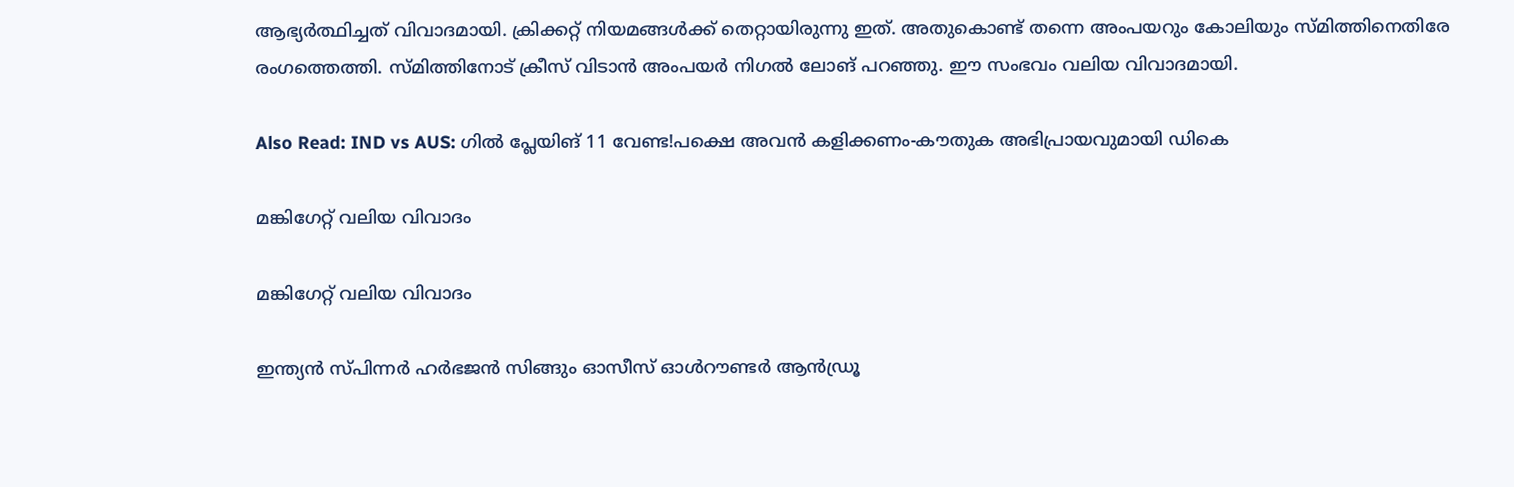ആഭ്യര്‍ത്ഥിച്ചത് വിവാദമായി. ക്രിക്കറ്റ് നിയമങ്ങള്‍ക്ക് തെറ്റായിരുന്നു ഇത്. അതുകൊണ്ട് തന്നെ അംപയറും കോലിയും സ്മിത്തിനെതിരേ രംഗത്തെത്തി. സ്മിത്തിനോട് ക്രീസ് വിടാന്‍ അംപയര്‍ നിഗല്‍ ലോങ് പറഞ്ഞു. ഈ സംഭവം വലിയ വിവാദമായി.

Also Read: IND vs AUS: ഗില്‍ പ്ലേയിങ് 11 വേണ്ട!പക്ഷെ അവന്‍ കളിക്കണം-കൗതുക അഭിപ്രായവുമായി ഡികെ

മങ്കിഗേറ്റ് വലിയ വിവാദം

മങ്കിഗേറ്റ് വലിയ വിവാദം

ഇന്ത്യന്‍ സ്പിന്നര്‍ ഹര്‍ഭജന്‍ സിങ്ങും ഓസീസ് ഓള്‍റൗണ്ടര്‍ ആന്‍ഡ്രൂ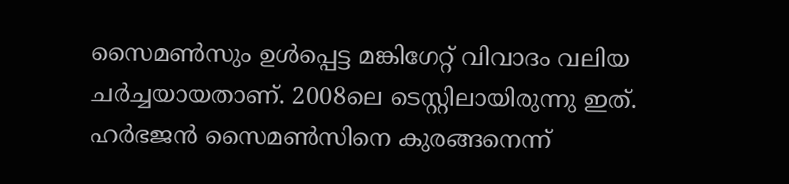സൈമണ്‍സും ഉള്‍പ്പെട്ട മങ്കിഗേറ്റ് വിവാദം വലിയ ചര്‍ച്ചയായതാണ്. 2008ലെ ടെസ്റ്റിലായിരുന്നു ഇത്. ഹര്‍ഭജന്‍ സൈമണ്‍സിനെ കുരങ്ങനെന്ന്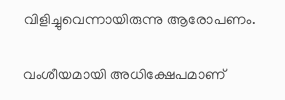വിളിച്ചുവെന്നായിരുന്നു ആരോപണം.

വംശീയമായി അധിക്ഷേപമാണ്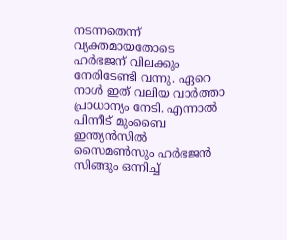നടന്നതെന്ന് വ്യക്തമായതോടെ ഹര്‍ഭജന് വിലക്കും നേരിടേണ്ടി വന്നു. ഏറെ നാള്‍ ഇത് വലിയ വാര്‍ത്താ പ്രാധാന്യം നേടി. എന്നാല്‍ പിന്നീട് മുംബൈ ഇന്ത്യന്‍സില്‍ സൈമണ്‍സും ഹര്‍ഭജന്‍ സിങ്ങും ഒന്നിച്ച്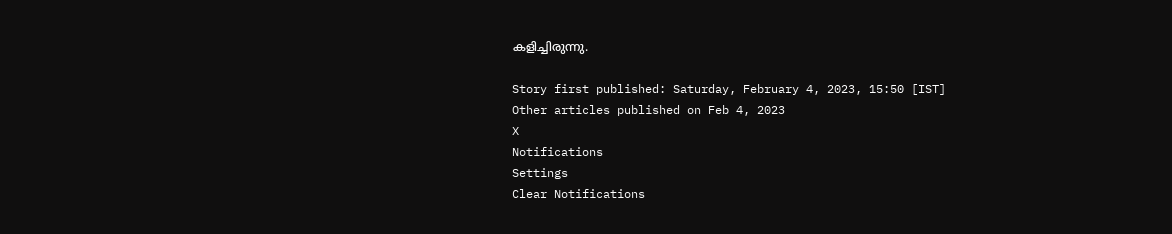കളിച്ചിരുന്നു.

Story first published: Saturday, February 4, 2023, 15:50 [IST]
Other articles published on Feb 4, 2023
X
Notifications
Settings
Clear Notifications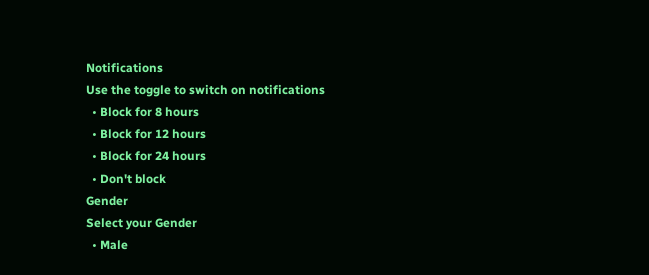Notifications
Use the toggle to switch on notifications
  • Block for 8 hours
  • Block for 12 hours
  • Block for 24 hours
  • Don't block
Gender
Select your Gender
  • Male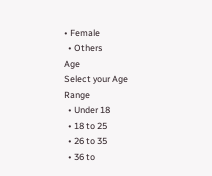• Female
  • Others
Age
Select your Age Range
  • Under 18
  • 18 to 25
  • 26 to 35
  • 36 to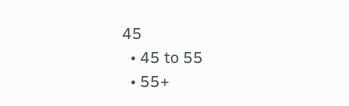45
  • 45 to 55
  • 55+